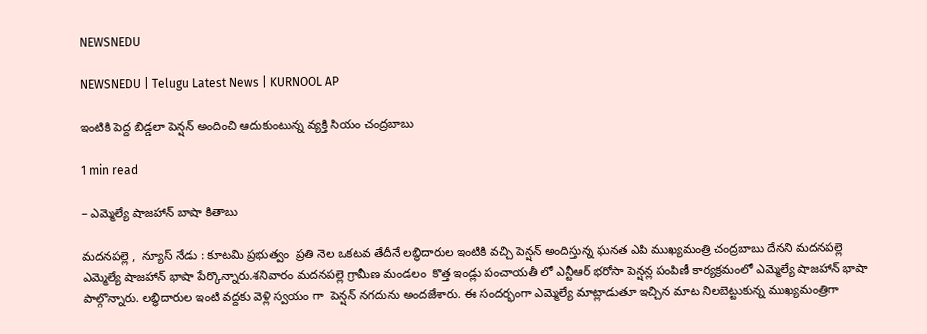NEWSNEDU

NEWSNEDU | Telugu Latest News | KURNOOL AP

ఇంటికి పెద్ద బిడ్డలా పెన్షన్ అందించి ఆదుకుంటున్న వ్యక్తి సియం చంద్రబాబు

1 min read

– ఎమ్మెల్యే షాజహాన్ బాషా కితాబు

మదనపల్లె ,  న్యూస్ నేడు : కూటమి ప్రభుత్వం  ప్రతి నెల ఒకటవ తేదీనే లబ్ధిదారుల ఇంటికి వచ్చి పెన్షన్ అందిస్తున్న ఘనత ఎపి ముఖ్యమంత్రి చంద్రబాబు దేనని మదనపల్లె ఎమ్మెల్యే షాజహాన్ భాషా పేర్కొన్నారు.శనివారం మదనపల్లె గ్రామీణ మండలం  కొత్త ఇండ్లు పంచాయతీ లో ఎన్టీఆర్ భరోసా పెన్షన్ల పంపిణీ కార్యక్రమంలో ఎమ్మెల్యే షాజహాన్ భాషా పాల్గొన్నారు. లబ్ధిదారుల ఇంటి వద్దకు వెళ్లి స్వయం గా  పెన్షన్ నగదును అందజేశారు. ఈ సందర్భంగా ఎమ్మెల్యే మాట్లాడుతూ ఇచ్చిన మాట నిలబెట్టుకున్న ముఖ్యమంత్రిగా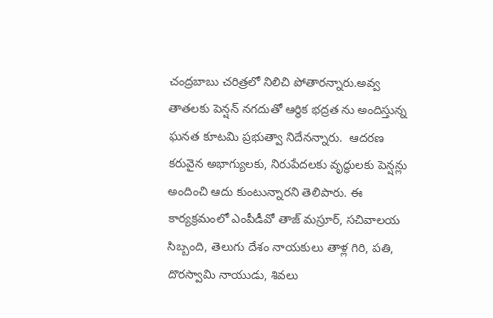చంద్రబాబు చరిత్రలో నిలిచి పోతారన్నారు.అవ్వ తాతలకు పెన్షన్ నగదుతో ఆర్థిక భద్రత ను అందిస్తున్న ఘనత కూటమి ప్రభుత్వా నిదేనన్నారు.  ఆదరణ కరువైన అభాగ్యులకు, నిరుపేదలకు వృద్ధులకు పెన్షన్లు అందించి ఆదు కుంటున్నారని తెలిపారు. ఈ కార్యక్రమంలో ఎంపీడీవో తాజ్ మస్రూర్, సచివాలయ సిబ్బంది, తెలుగు దేశం నాయకులు తాళ్ల గిరి, పతి, దొరస్వామి నాయుడు, శివలు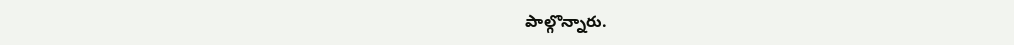పాల్గొన్నారు.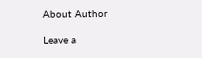About Author

Leave a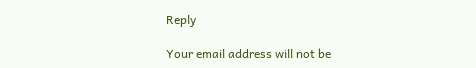Reply

Your email address will not be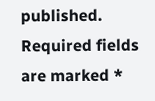published. Required fields are marked *